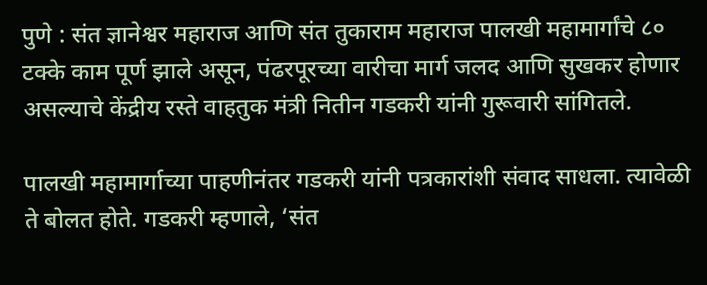पुणे : संत ज्ञानेश्वर महाराज आणि संत तुकाराम महाराज पालखी महामार्गांचे ८० टक्के काम पूर्ण झाले असून, पंढरपूरच्या वारीचा मार्ग जलद आणि सुखकर होणार असल्याचे केंद्रीय रस्ते वाहतुक मंत्री नितीन गडकरी यांनी गुरूवारी सांगितले.

पालखी महामार्गाच्या पाहणीनंतर गडकरी यांनी पत्रकारांशी संवाद साधला. त्यावेळी ते बोलत होते. गडकरी म्हणाले, ‘संत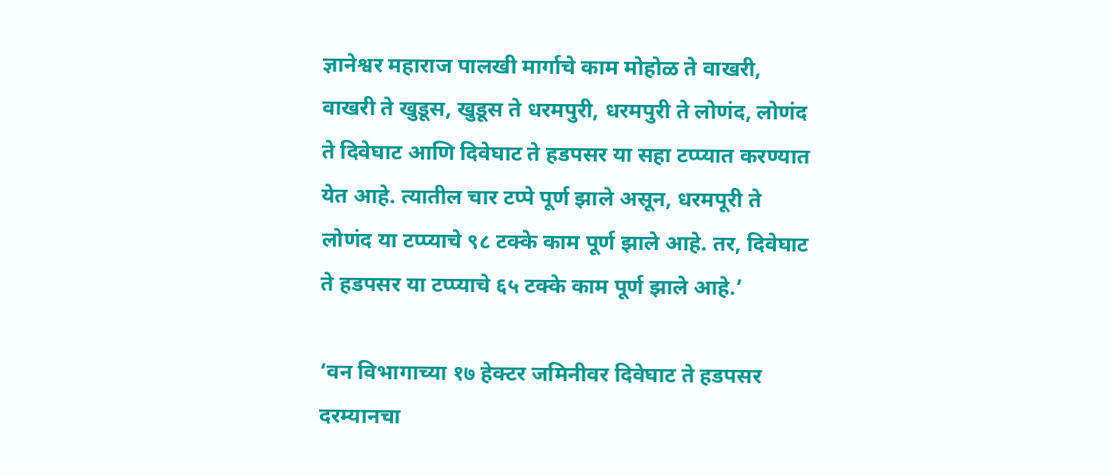ज्ञानेश्वर महाराज पालखी मार्गाचे काम मोहोळ ते वाखरी, वाखरी ते खुडूस, खुडूस ते धरमपुरी, धरमपुरी ते लोणंद, लोणंद ते दिवेघाट आणि दिवेघाट ते हडपसर या सहा टप्प्यात करण्यात येत आहे. त्यातील चार टप्पे पूर्ण झाले असून, धरमपूरी ते लोणंद या टप्प्याचे ९८ टक्के काम पूर्ण झाले आहे. तर, दिवेघाट ते हडपसर या टप्प्याचे ६५ टक्के काम पूर्ण झाले आहे.’

‘वन विभागाच्या १७ हेक्टर जमिनीवर दिवेघाट ते हडपसर दरम्यानचा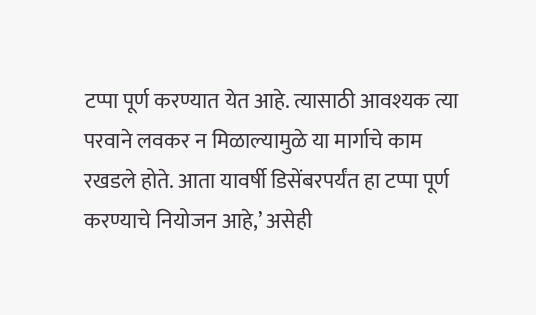टप्पा पूर्ण करण्यात येत आहे. त्यासाठी आवश्यक त्या परवाने लवकर न मिळाल्यामुळे या मार्गाचे काम रखडले होते. आता यावर्षी डिसेंबरपर्यंत हा टप्पा पूर्ण करण्याचे नियोजन आहे,’ असेही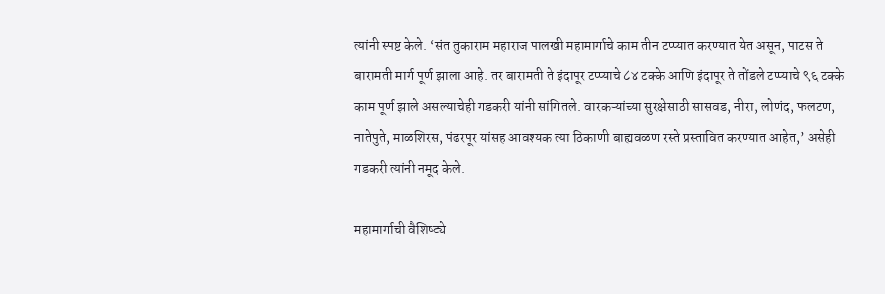त्यांनी स्पष्ट केले. ‘संत तुकाराम महाराज पालखी महामार्गाचे काम तीन टप्प्यात करण्यात येत असून, पाटस ते बारामती मार्ग पूर्ण झाला आहे. तर बारामती ते इंदापूर टप्प्याचे ८४ टक्के आणि इंदापूर ते तोंडले टप्प्याचे ९६ टक्के काम पूर्ण झाले असल्याचेही गडकरी यांनी सांगितले. वारकऱ्यांच्या सुरक्षेसाठी सासवड, नीरा, लोणंद, फलटण, नातेपुते, माळशिरस, पंढरपूर यांसह आवश्यक त्या ठिकाणी बाह्यवळण रस्ते प्रस्तावित करण्यात आहेत,’ असेही गडकरी त्यांनी नमूद केले.

महामार्गाची वैशिष्ट्ये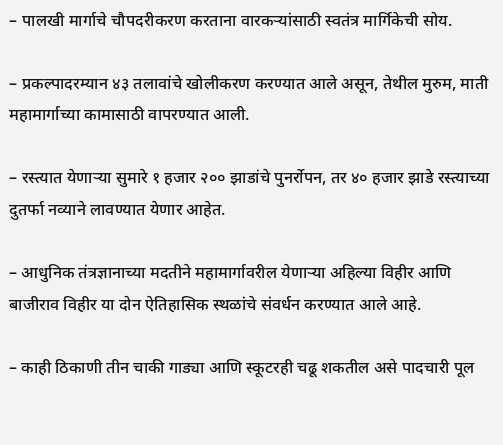– पालखी मार्गाचे चौपदरीकरण करताना वारकऱ्यांसाठी स्वतंत्र मार्गिकेची सोय.

– प्रकल्पादरम्यान ४३ तलावांचे खोलीकरण करण्यात आले असून, तेथील मुरुम, माती महामार्गाच्या कामासाठी वापरण्यात आली.

– रस्त्यात येणाऱ्या सुमारे १ हजार २०० झाडांचे पुनर्रोपन, तर ४० हजार झाडे रस्त्याच्या दुतर्फा नव्याने लावण्यात येणार आहेत.

– आधुनिक तंत्रज्ञानाच्या मदतीने महामार्गावरील येणाऱ्या अहिल्या विहीर आणि बाजीराव विहीर या दोन ऐतिहासिक स्थळांचे संवर्धन करण्यात आले आहे.

– काही ठिकाणी तीन चाकी गाड्या आणि स्कूटरही चढू शकतील असे पादचारी पूल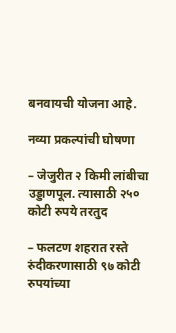बनवायची योजना आहे.

नव्या प्रकल्पांची घोषणा

– जेजुरीत २ किमी लांबीचा उड्डाणपूल. त्यासाठी २५० कोटी रुपये तरतुद

– फलटण शहरात रस्ते रुंदीकरणासाठी ९७ कोटी रुपयांच्या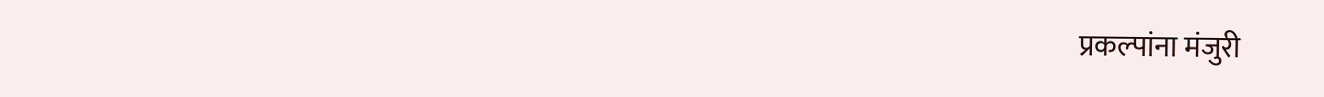प्रकल्पांना मंजुरी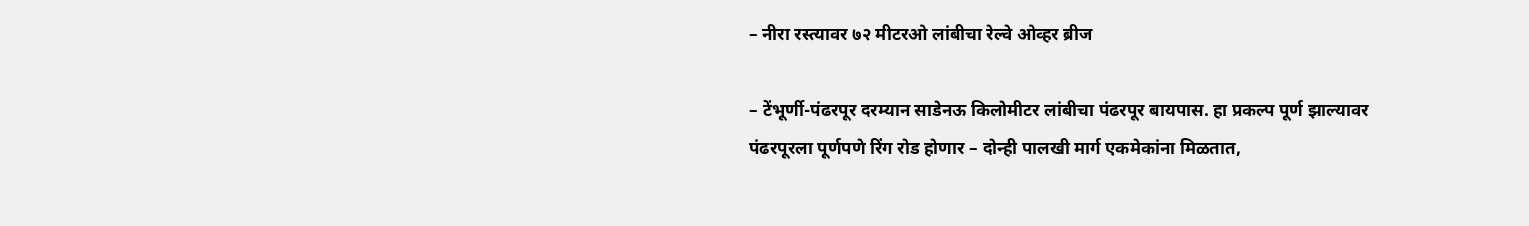– नीरा रस्त्यावर ७२ मीटरओ लांबीचा रेल्वे ओव्हर ब्रीज

– टेंभूर्णी-पंढरपूर दरम्यान साडेनऊ किलोमीटर लांबीचा पंढरपूर बायपास. हा प्रकल्प पूर्ण झाल्यावर पंढरपूरला पूर्णपणे रिंग रोड होणार – दोन्ही पालखी मार्ग एकमेकांना मिळतात,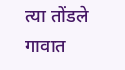त्या तोंडले गावात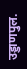उड्डाणपुल.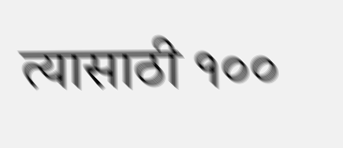त्यासाठी १००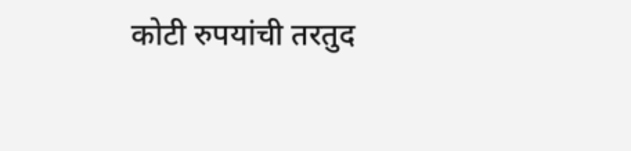कोटी रुपयांची तरतुद